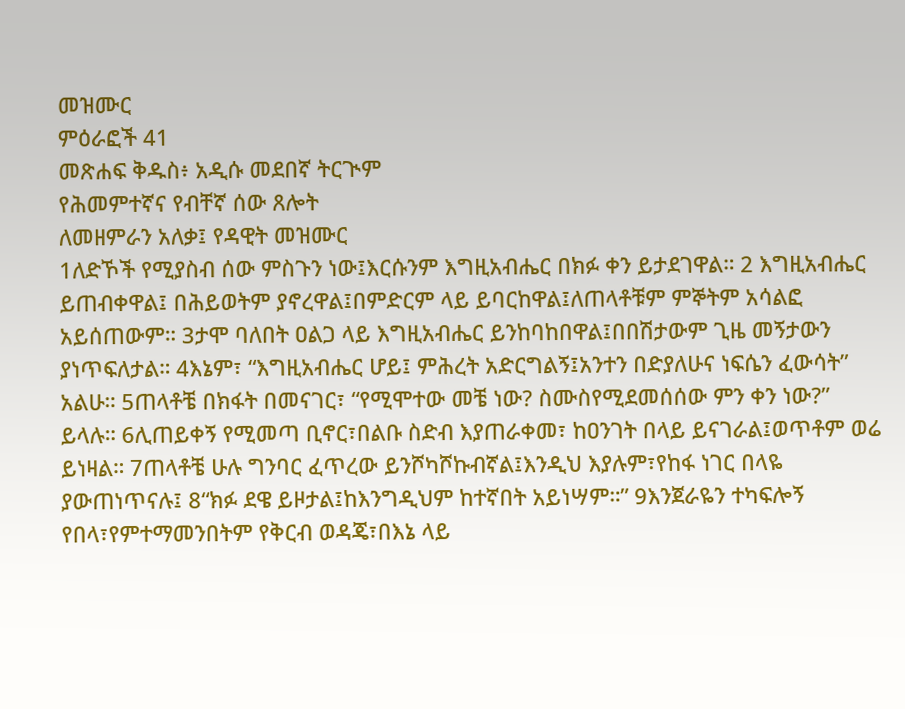መዝሙር
ምዕራፎች 41
መጽሐፍ ቅዱስ፥ አዲሱ መደበኛ ትርጒም
የሕመምተኛና የብቸኛ ሰው ጸሎት
ለመዘምራን አለቃ፤ የዳዊት መዝሙር
1ለድኾች የሚያስብ ሰው ምስጉን ነው፤እርሱንም እግዚአብሔር በክፉ ቀን ይታደገዋል። 2 እግዚአብሔር ይጠብቀዋል፤ በሕይወትም ያኖረዋል፤በምድርም ላይ ይባርከዋል፤ለጠላቶቹም ምኞትም አሳልፎ አይሰጠውም። 3ታሞ ባለበት ዐልጋ ላይ እግዚአብሔር ይንከባከበዋል፤በበሽታውም ጊዜ መኝታውን ያነጥፍለታል። 4እኔም፣ “እግዚአብሔር ሆይ፤ ምሕረት አድርግልኝ፤አንተን በድያለሁና ነፍሴን ፈውሳት” አልሁ። 5ጠላቶቼ በክፋት በመናገር፣ “የሚሞተው መቼ ነው? ስሙስየሚደመሰሰው ምን ቀን ነው?” ይላሉ። 6ሊጠይቀኝ የሚመጣ ቢኖር፣በልቡ ስድብ እያጠራቀመ፣ ከዐንገት በላይ ይናገራል፤ወጥቶም ወሬ ይነዛል። 7ጠላቶቼ ሁሉ ግንባር ፈጥረው ይንሾካሾኩብኛል፤እንዲህ እያሉም፣የከፋ ነገር በላዬ ያውጠነጥናሉ፤ 8“ክፉ ደዌ ይዞታል፤ከእንግዲህም ከተኛበት አይነሣም።” 9እንጀራዬን ተካፍሎኝ የበላ፣የምተማመንበትም የቅርብ ወዳጄ፣በእኔ ላይ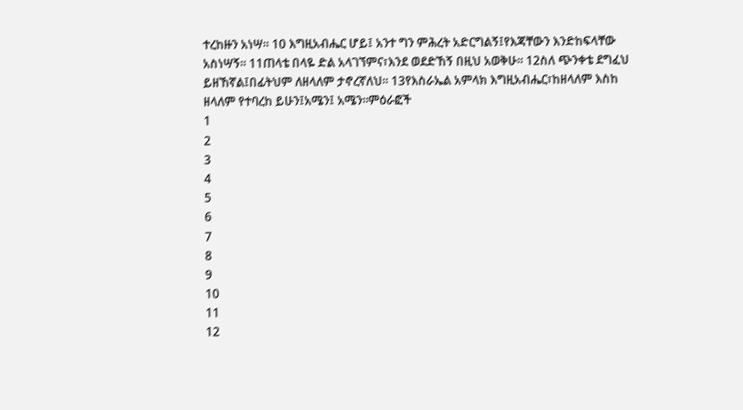ተረከዙን አነሣ። 10 እግዚአብሔር ሆይ፤ አንተ ግን ምሕረት አድርግልኝ፤የእጃቸውን እንድከፍላቸው አስነሣኝ። 11ጠላቴ በላዬ ድል አላገኘምና፣እንደ ወደድኸኝ በዚህ አወቅሁ። 12ስለ ጭንቀቴ ደግፈህ ይዘኸኛል፤በፊትህም ለዘላለም ታኖረኛለህ። 13የእስራኤል አምላክ እግዚአብሔር፣ከዘላለም እስከ ዘላለም የተባረከ ይሁን፤አሜን፤ አሜን።ምዕራፎች
1
2
3
4
5
6
7
8
9
10
11
12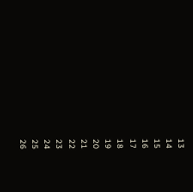13
14
15
16
17
18
19
20
21
22
23
24
25
26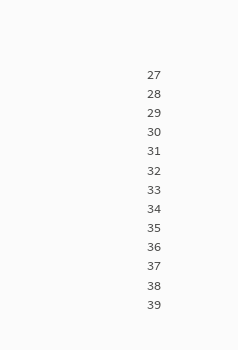27
28
29
30
31
32
33
34
35
36
37
38
39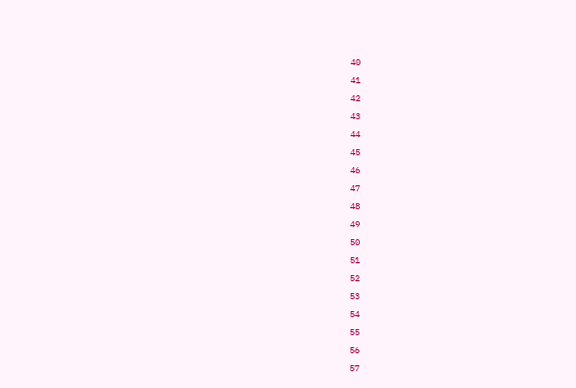40
41
42
43
44
45
46
47
48
49
50
51
52
53
54
55
56
57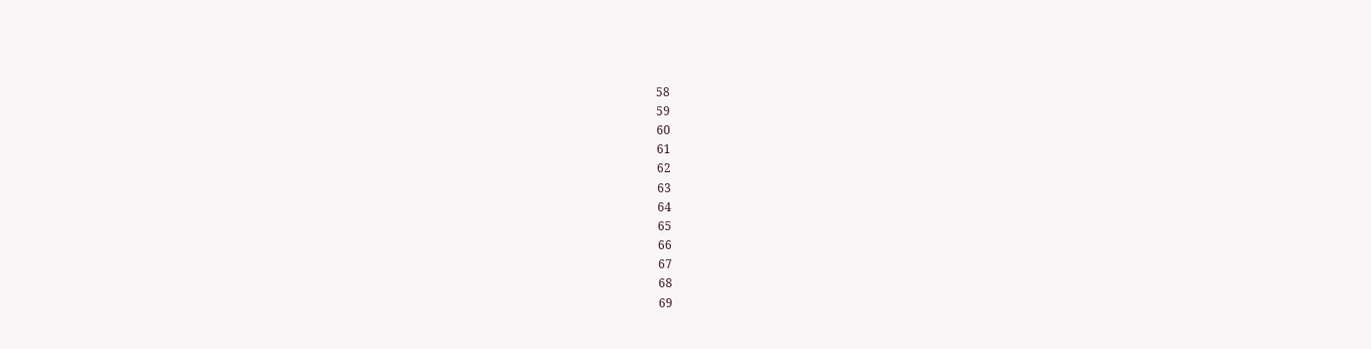58
59
60
61
62
63
64
65
66
67
68
69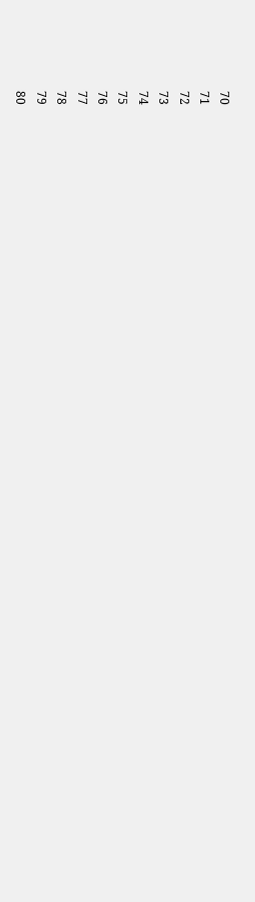70
71
72
73
74
75
76
77
78
79
80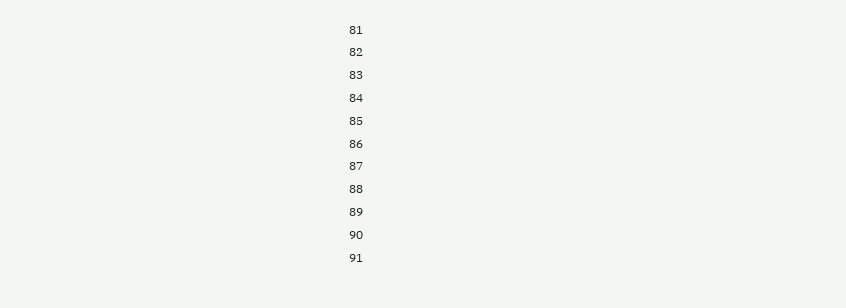81
82
83
84
85
86
87
88
89
90
91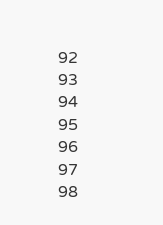92
93
94
95
96
97
98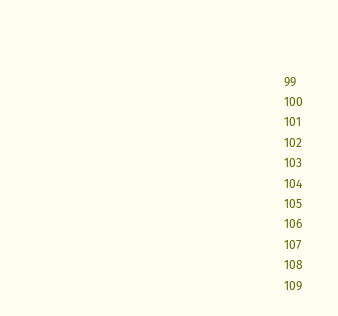99
100
101
102
103
104
105
106
107
108
109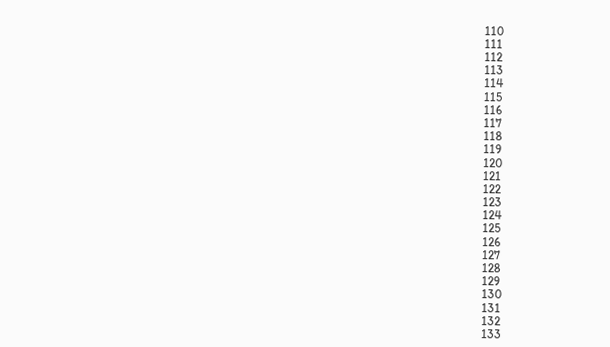110
111
112
113
114
115
116
117
118
119
120
121
122
123
124
125
126
127
128
129
130
131
132
133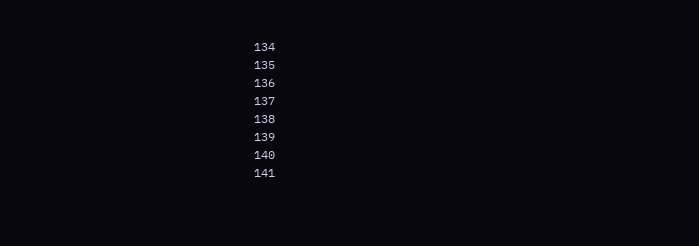134
135
136
137
138
139
140
141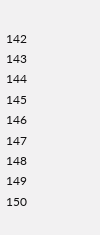142
143
144
145
146
147
148
149
150